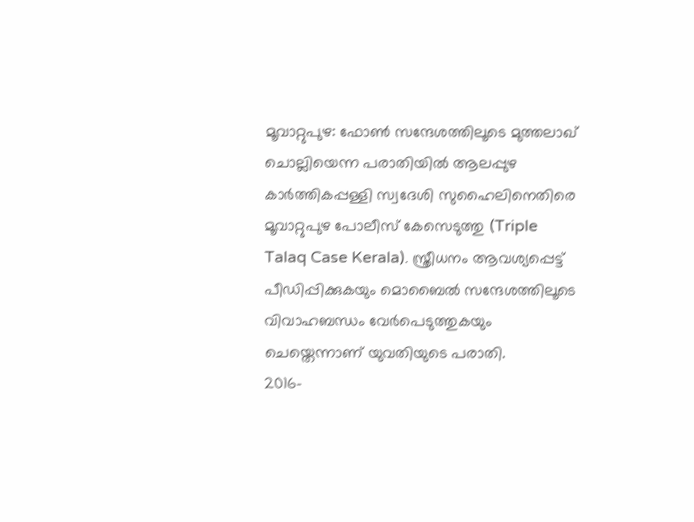മൂവാറ്റുപുഴ: ഫോൺ സന്ദേശത്തിലൂടെ മുത്തലാഖ് ചൊല്ലിയെന്ന പരാതിയിൽ ആലപ്പുഴ കാർത്തികപ്പള്ളി സ്വദേശി സുഹൈലിനെതിരെ മൂവാറ്റുപുഴ പോലീസ് കേസെടുത്തു (Triple Talaq Case Kerala). സ്ത്രീധനം ആവശ്യപ്പെട്ട് പീഡിപ്പിക്കുകയും മൊബൈൽ സന്ദേശത്തിലൂടെ വിവാഹബന്ധം വേർപെടുത്തുകയും ചെയ്തെന്നാണ് യുവതിയുടെ പരാതി.
2016-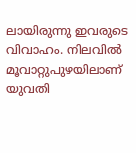ലായിരുന്നു ഇവരുടെ വിവാഹം. നിലവിൽ മൂവാറ്റുപുഴയിലാണ് യുവതി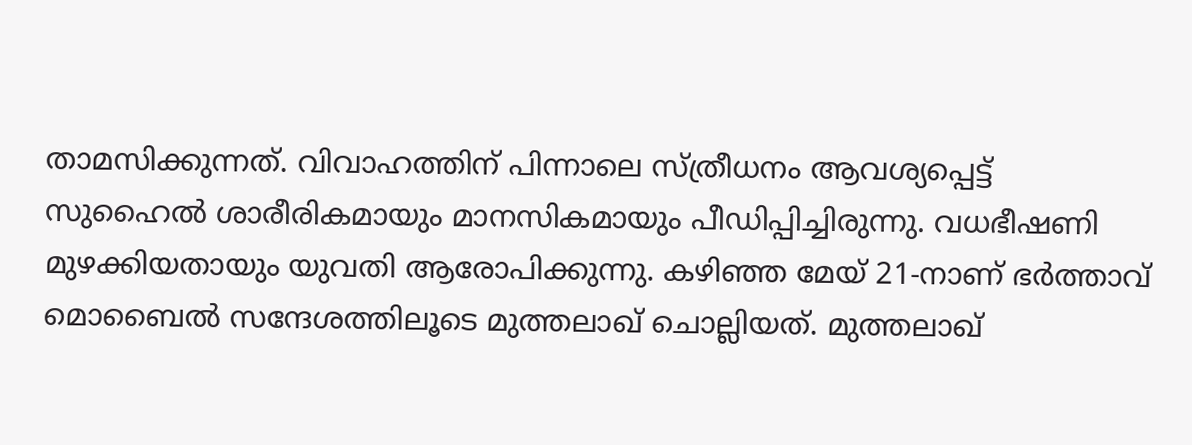താമസിക്കുന്നത്. വിവാഹത്തിന് പിന്നാലെ സ്ത്രീധനം ആവശ്യപ്പെട്ട് സുഹൈൽ ശാരീരികമായും മാനസികമായും പീഡിപ്പിച്ചിരുന്നു. വധഭീഷണി മുഴക്കിയതായും യുവതി ആരോപിക്കുന്നു. കഴിഞ്ഞ മേയ് 21-നാണ് ഭർത്താവ് മൊബൈൽ സന്ദേശത്തിലൂടെ മുത്തലാഖ് ചൊല്ലിയത്. മുത്തലാഖ്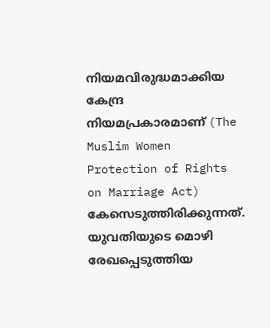നിയമവിരുദ്ധമാക്കിയ കേന്ദ്ര നിയമപ്രകാരമാണ് (The Muslim Women Protection of Rights on Marriage Act) കേസെടുത്തിരിക്കുന്നത്.
യുവതിയുടെ മൊഴി രേഖപ്പെടുത്തിയ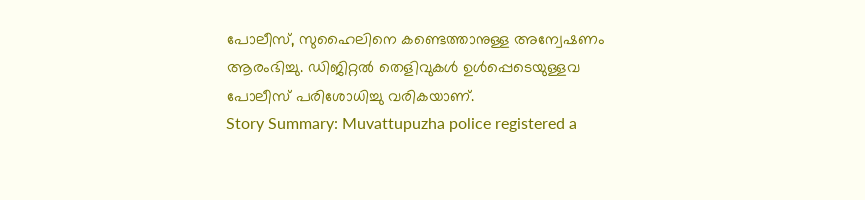പോലീസ്, സുഹൈലിനെ കണ്ടെത്താനുള്ള അന്വേഷണം ആരംഭിച്ചു. ഡിജിറ്റൽ തെളിവുകൾ ഉൾപ്പെടെയുള്ളവ പോലീസ് പരിശോധിച്ചു വരികയാണ്.
Story Summary: Muvattupuzha police registered a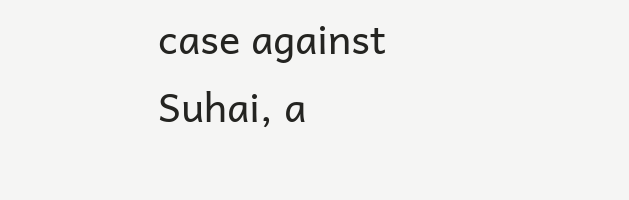case against Suhai, a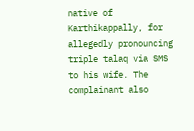native of Karthikappally, for allegedly pronouncing triple talaq via SMS to his wife. The complainant also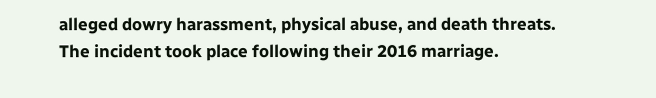alleged dowry harassment, physical abuse, and death threats. The incident took place following their 2016 marriage.